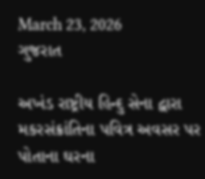March 23, 2026
ગુજરાત

અખંડ રાષ્ટ્રીય હિન્દુ સેના દ્વારા મકરસંક્રાંતિના પવિત્ર અવસર પર પોતાના ઘરના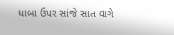ધાબા ઉપર સાંજે સાત વાગે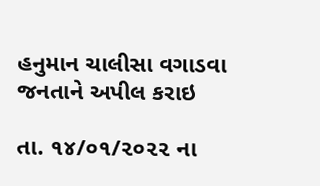હનુમાન ચાલીસા વગાડવા જનતાને અપીલ કરાઇ

તા. ૧૪/૦૧/૨૦૨૨ ના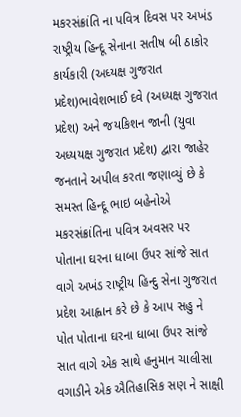મકરસંક્રાંતિ ના પવિત્ર દિવસ પર અખંડ રાષ્ટ્રીય હિન્દૂ સેનાના સતીષ બી ઠાકોર કાર્યકારી (અધ્યક્ષ ગુજરાત પ્રદેશ)ભાવેશભાઈ દવે (અધ્યક્ષ ગુજરાત પ્રદેશ) અને જયકિશન જાની (યુવા અધ્યયક્ષ ગુજરાત પ્રદેશ) દ્વારા જાહેર જનતાને અપીલ કરતા જણાવ્યું છે કે સમસ્ત હિન્દૂ ભાઇ બહેનોએ મકરસંક્રાંતિના પવિત્ર અવસર પર પોતાના ઘરના ધાબા ઉપર સાંજે સાત વાગે અખંડ રાષ્ટ્રીય હિન્દુ સેના ગુજરાત પ્રદેશ આહ્વાન કરે છે કે આપ સહુ ને પોત પોતાના ઘરના ધાબા ઉપર સાંજે સાત વાગે એક સાથે હનુમાન ચાલીસા વગાડીને એક ઐતિહાસિક સણ ને સાક્ષી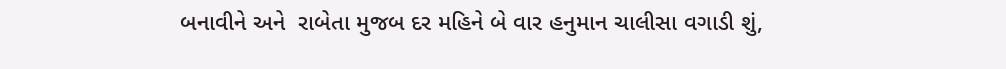બનાવીને અને  રાબેતા મુજબ દર મહિને બે વાર હનુમાન ચાલીસા વગાડી શું,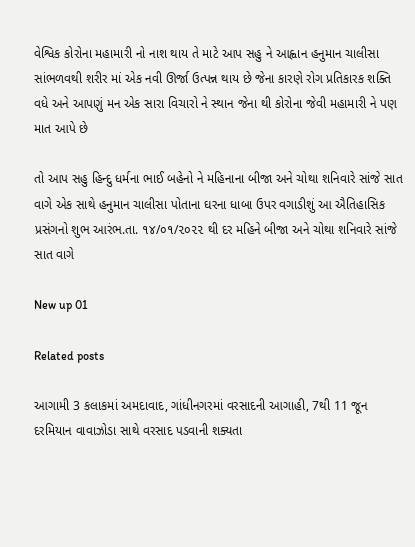વેશ્વિક કોરોના મહામારી નો નાશ થાય તે માટે આપ સહુ ને આહ્વાન હનુમાન ચાલીસા સાંભળવથી શરીર માં એક નવી ઊર્જા ઉત્પન્ન થાય છે જેના કારણે રોગ પ્રતિકારક શક્તિ વધે અને આપણું મન એક સારા વિચારો ને સ્થાન જેના થી કોરોના જેવી મહામારી ને પણ માત આપે છે

તો આપ સહુ હિન્દુ ધર્મના ભાઈ બહેનો ને મહિનાના બીજા અને ચોથા શનિવારે સાંજે સાત વાગે એક સાથે હનુમાન ચાલીસા પોતાના ઘરના ધાબા ઉપર વગાડીશું આ ઐતિહાસિક પ્રસંગનો શુભ આરંભ.તા. ૧૪/૦૧/૨૦૨૨ થી દર મહિને બીજા અને ચોથા શનિવારે સાંજે સાત વાગે

New up 01

Related posts

આગામી 3 કલાકમાં અમદાવાદ, ગાંધીનગરમાં વરસાદની આગાહી, 7થી 11 જૂન દરમિયાન વાવાઝોડા સાથે વરસાદ પડવાની શક્યતા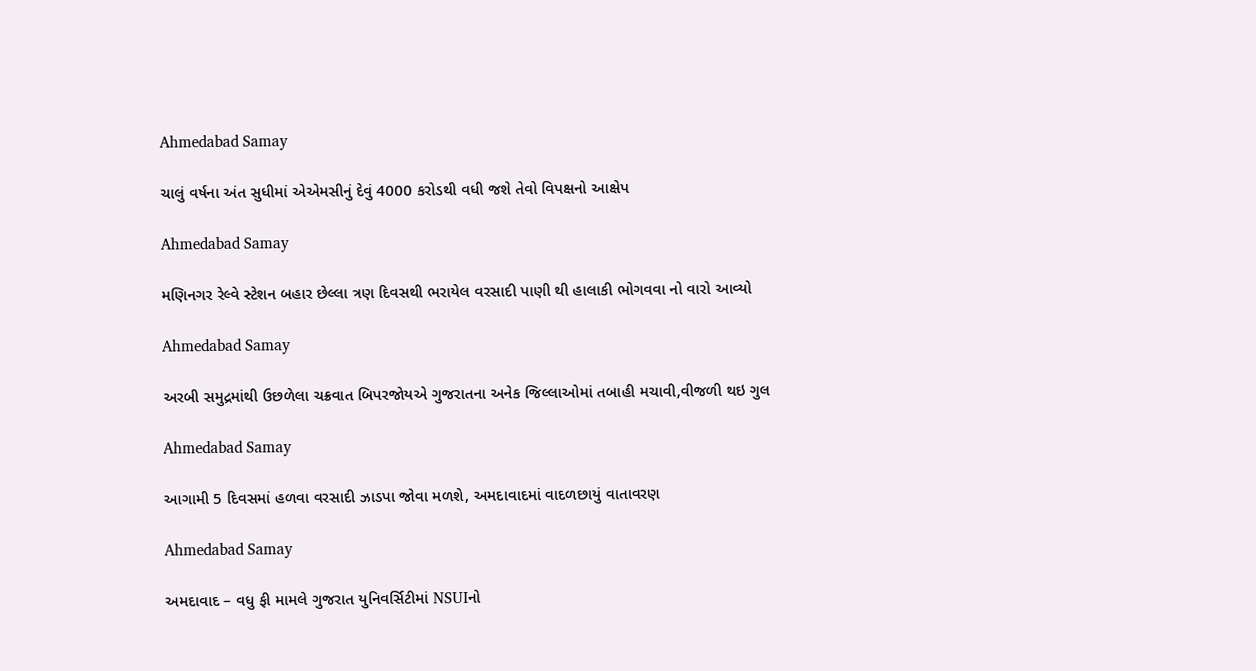Ahmedabad Samay

ચાલું વર્ષના અંત સુધીમાં એએમસીનું દેવું 4000 કરોડથી વધી જશે તેવો વિપક્ષનો આક્ષેપ

Ahmedabad Samay

મણિનગર રેલ્વે સ્ટેશન બહાર છેલ્લા ત્રણ દિવસથી ભરાયેલ વરસાદી પાણી થી હાલાકી ભોગવવા નો વારો આવ્યો

Ahmedabad Samay

અરબી સમુદ્રમાંથી ઉછળેલા ચક્રવાત બિપરજોયએ ગુજરાતના અનેક જિલ્લાઓમાં તબાહી મચાવી,વીજળી થઇ ગુલ

Ahmedabad Samay

આગામી 5 દિવસમાં હળવા વરસાદી ઝાડપા જોવા મળશે, અમદાવાદમાં વાદળછાયું વાતાવરણ

Ahmedabad Samay

અમદાવાદ – વધુ ફી મામલે ગુજરાત યુનિવર્સિટીમાં NSUIનો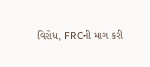વિરોધ, FRCની માગ કરી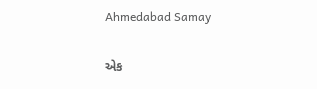Ahmedabad Samay

એક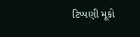ટિપ્પણી મૂકો